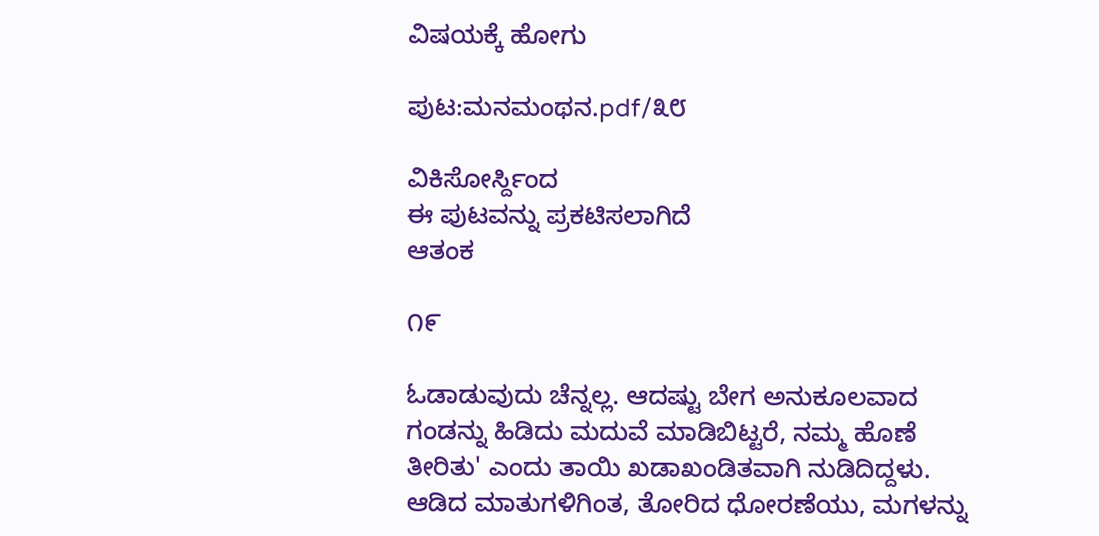ವಿಷಯಕ್ಕೆ ಹೋಗು

ಪುಟ:ಮನಮಂಥನ.pdf/೩೮

ವಿಕಿಸೋರ್ಸ್ದಿಂದ
ಈ ಪುಟವನ್ನು ಪ್ರಕಟಿಸಲಾಗಿದೆ
ಆತಂಕ

೧೯

ಓಡಾಡುವುದು ಚೆನ್ನಲ್ಲ. ಆದಷ್ಟು ಬೇಗ ಅನುಕೂಲವಾದ ಗಂಡನ್ನು ಹಿಡಿದು ಮದುವೆ ಮಾಡಿಬಿಟ್ಟರೆ, ನಮ್ಮ ಹೊಣೆ ತೀರಿತು' ಎಂದು ತಾಯಿ ಖಡಾಖಂಡಿತವಾಗಿ ನುಡಿದಿದ್ದಳು. ಆಡಿದ ಮಾತುಗಳಿಗಿಂತ, ತೋರಿದ ಧೋರಣೆಯು, ಮಗಳನ್ನು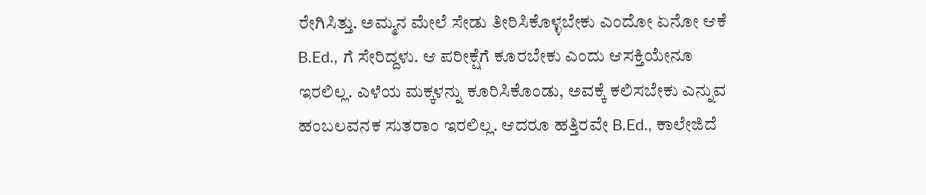ರೇಗಿಸಿತ್ತು. ಅಮ್ಮನ ಮೇಲೆ ಸೇಡು ತೀರಿಸಿಕೊಳ್ಳಬೇಕು ಎಂದೋ ಏನೋ ಆಕೆ B.Ed., ಗೆ ಸೇರಿದ್ದಳು. ಆ ಪರೀಕ್ಷೆಗೆ ಕೂರಬೇಕು ಎಂದು ಆಸಕ್ತಿಯೇನೂ ಇರಲಿಲ್ಲ. ಎಳೆಯ ಮಕ್ಕಳನ್ನು ಕೂರಿಸಿಕೊಂಡು, ಅವಕ್ಕೆ ಕಲಿಸಬೇಕು ಎನ್ನುವ ಹಂಬಲವನಕ ಸುತರಾಂ ಇರಲಿಲ್ಲ. ಆದರೂ ಹತ್ತಿರವೇ B.Ed., ಕಾಲೇಜಿದೆ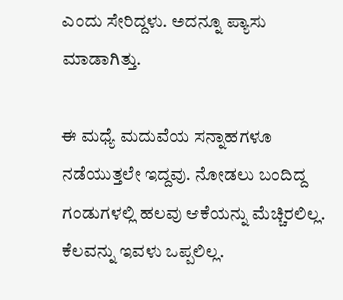ಎಂದು ಸೇರಿದ್ದಳು. ಅದನ್ನೂ ಪ್ಯಾಸು ಮಾಡಾಗಿತ್ತು.

ಈ ಮಧ್ಯೆ ಮದುವೆಯ ಸನ್ನಾಹಗಳೂ ನಡೆಯುತ್ತಲೇ ಇದ್ದವು. ನೋಡಲು ಬಂದಿದ್ದ ಗಂಡುಗಳಲ್ಲಿ ಹಲವು ಆಕೆಯನ್ನು ಮೆಚ್ಚಿರಲಿಲ್ಲ. ಕೆಲವನ್ನು ಇವಳು ಒಪ್ಪಲಿಲ್ಲ.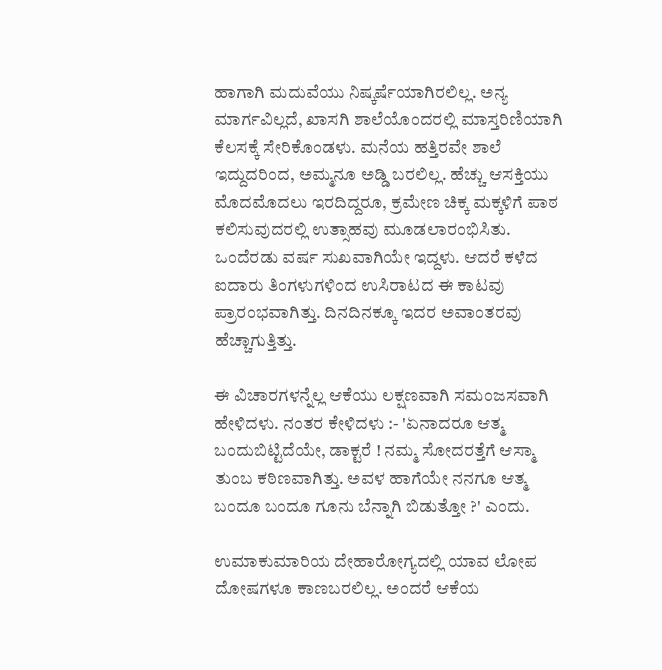ಹಾಗಾಗಿ ಮದುವೆಯು ನಿಷ್ಕರ್ಷೆಯಾಗಿರಲಿಲ್ಲ. ಅನ್ಯ ಮಾರ್ಗವಿಲ್ಲದೆ, ಖಾಸಗಿ ಶಾಲೆಯೊಂದರಲ್ಲಿ ಮಾಸ್ತರಿಣಿಯಾಗಿ ಕೆಲಸಕ್ಕೆ ಸೇರಿಕೊಂಡಳು. ಮನೆಯ ಹತ್ತಿರವೇ ಶಾಲೆ ಇದ್ದುದರಿಂದ, ಅಮ್ಮನೂ ಅಡ್ಡಿ ಬರಲಿಲ್ಲ. ಹೆಚ್ಚು ಆಸಕ್ತಿಯು ಮೊದಮೊದಲು ಇರದಿದ್ದರೂ, ಕ್ರಮೇಣ ಚಿಕ್ಕ ಮಕ್ಕಳಿಗೆ ಪಾಠ ಕಲಿಸುವುದರಲ್ಲಿ ಉತ್ಸಾಹವು ಮೂಡಲಾರಂಭಿಸಿತು. ಒಂದೆರಡು ವರ್ಷ ಸುಖವಾಗಿಯೇ ಇದ್ದಳು. ಆದರೆ ಕಳೆದ ಐದಾರು ತಿಂಗಳುಗಳಿಂದ ಉಸಿರಾಟದ ಈ ಕಾಟವು ಪ್ರಾರಂಭವಾಗಿತ್ತು. ದಿನದಿನಕ್ಕೂ ಇದರ ಅವಾಂತರವು ಹೆಚ್ಚಾಗುತ್ತಿತ್ತು.

ಈ ವಿಚಾರಗಳನ್ನೆಲ್ಲ ಆಕೆಯು ಲಕ್ಷಣವಾಗಿ ಸಮಂಜಸವಾಗಿ ಹೇಳಿದಳು. ನಂತರ ಕೇಳಿದಳು :- 'ಏನಾದರೂ ಆತ್ಮ ಬಂದುಬಿಟ್ಟಿದೆಯೇ, ಡಾಕ್ಟರೆ ! ನಮ್ಮ ಸೋದರತ್ತೆಗೆ ಆಸ್ಮಾ ತುಂಬ ಕಠಿಣವಾಗಿತ್ತು. ಅವಳ ಹಾಗೆಯೇ ನನಗೂ ಆತ್ಮ ಬಂದೂ ಬಂದೂ ಗೂನು ಬೆನ್ನಾಗಿ ಬಿಡುತ್ತೋ ?' ಎಂದು.

ಉಮಾಕುಮಾರಿಯ ದೇಹಾರೋಗ್ಯದಲ್ಲಿ ಯಾವ ಲೋಪ ದೋಷಗಳೂ ಕಾಣಬರಲಿಲ್ಲ. ಅಂದರೆ ಆಕೆಯ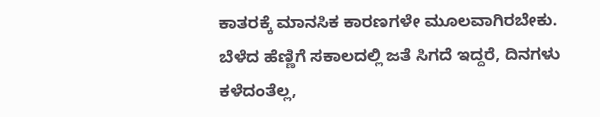ಕಾತರಕ್ಕೆ ಮಾನಸಿಕ ಕಾರಣಗಳೇ ಮೂಲವಾಗಿರಬೇಕು. ಬೆಳೆದ ಹೆಣ್ಣಿಗೆ ಸಕಾಲದಲ್ಲಿ ಜತೆ ಸಿಗದೆ ಇದ್ದರೆ, ದಿನಗಳು ಕಳೆದಂತೆಲ್ಲ,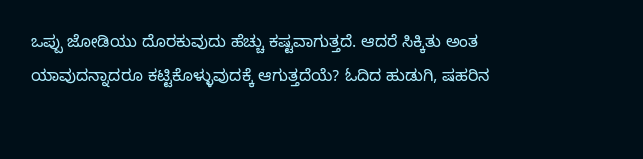ಒಪ್ಪು ಜೋಡಿಯು ದೊರಕುವುದು ಹೆಚ್ಚು ಕಷ್ಟವಾಗುತ್ತದೆ. ಆದರೆ ಸಿಕ್ಕಿತು ಅಂತ ಯಾವುದನ್ನಾದರೂ ಕಟ್ಟಿಕೊಳ್ಳುವುದಕ್ಕೆ ಆಗುತ್ತದೆಯೆ? ಓದಿದ ಹುಡುಗಿ, ಷಹರಿನ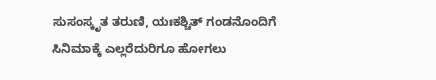ಸುಸಂಸ್ಕೃತ ತರುಣಿ, ಯಃಕಶ್ಚಿತ್ ಗಂಡನೊಂದಿಗೆ ಸಿನಿಮಾಕ್ಕೆ ಎಲ್ಲರೆದುರಿಗೂ ಹೋಗಲು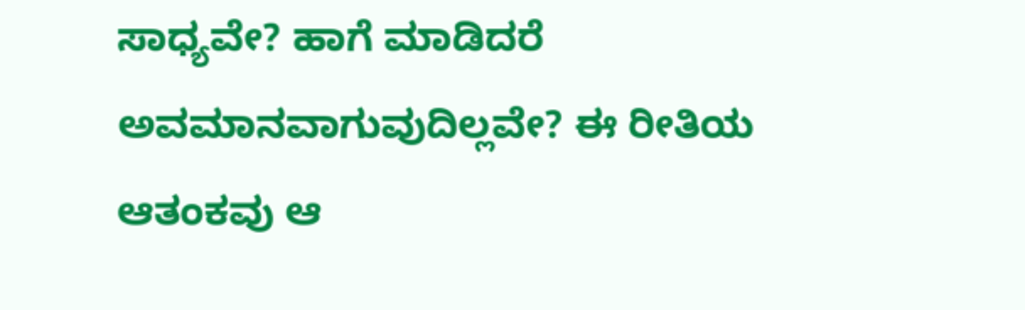ಸಾಧ್ಯವೇ? ಹಾಗೆ ಮಾಡಿದರೆ ಅವಮಾನವಾಗುವುದಿಲ್ಲವೇ? ಈ ರೀತಿಯ ಆತಂಕವು ಆ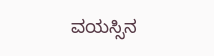ವಯಸ್ಸಿನ